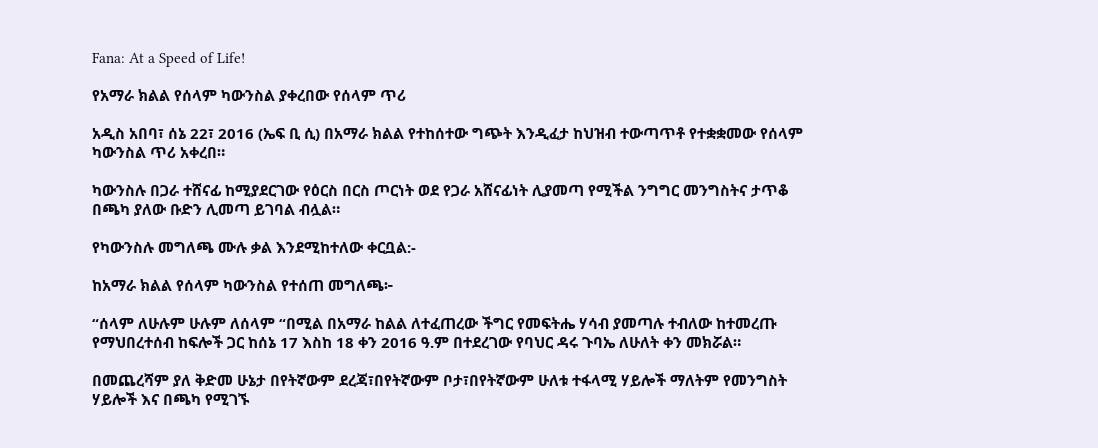Fana: At a Speed of Life!

የአማራ ክልል የሰላም ካውንስል ያቀረበው የሰላም ጥሪ

አዲስ አበባ፣ ሰኔ 22፣ 2016 (ኤፍ ቢ ሲ) በአማራ ክልል የተከሰተው ግጭት እንዲፈታ ከህዝብ ተውጣጥቶ የተቋቋመው የሰላም ካውንስል ጥሪ አቀረበ።

ካውንስሉ በጋራ ተሸናፊ ከሚያደርገው የዕርስ በርስ ጦርነት ወደ የጋራ አሸናፊነት ሊያመጣ የሚችል ንግግር መንግስትና ታጥቆ በጫካ ያለው ቡድን ሊመጣ ይገባል ብሏል።

የካውንስሉ መግለጫ ሙሉ ቃል እንደሚከተለው ቀርቧል:-

ከአማራ ክልል የሰላም ካውንስል የተሰጠ መግለጫ፦

“ሰላም ለሁሉም ሁሉም ለሰላም “በሚል በአማራ ከልል ለተፈጠረው ችግር የመፍትሔ ሃሳብ ያመጣሉ ተብለው ከተመረጡ የማህበረተሰብ ከፍሎች ጋር ከሰኔ 17 እስከ 18 ቀን 2016 ዓ.ም በተደረገው የባህር ዳሩ ጉባኤ ለሁለት ቀን መክሯል።

በመጨረሻም ያለ ቅድመ ሁኔታ በየትኛውም ደረጃ፣በየትኛውም ቦታ፣በየትኛውም ሁለቱ ተፋላሚ ሃይሎች ማለትም የመንግስት ሃይሎች እና በጫካ የሚገኙ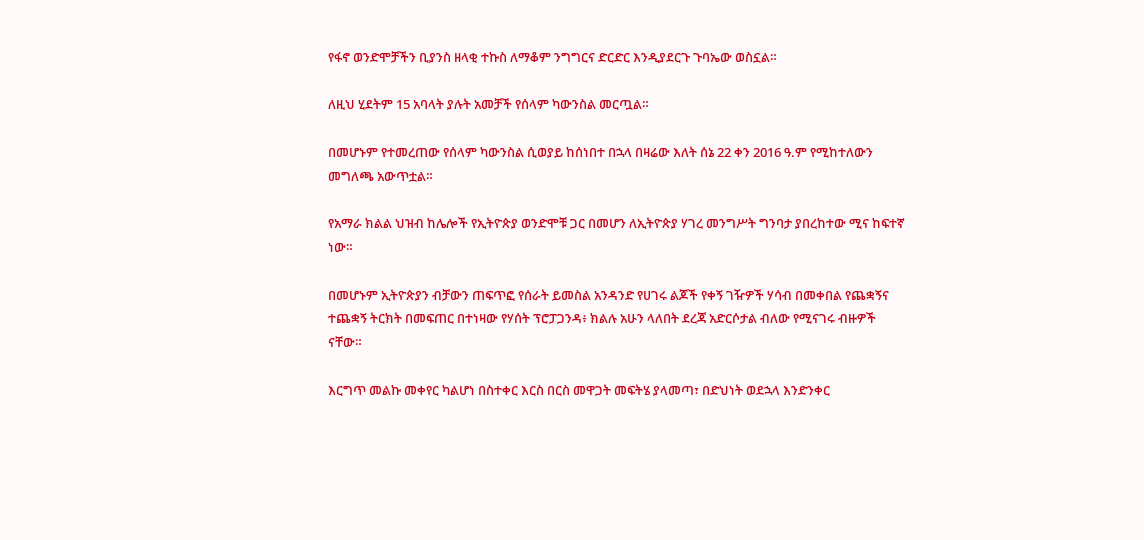የፋኖ ወንድሞቻችን ቢያንስ ዘላቂ ተኩስ ለማቆም ንግግርና ድርድር እንዲያደርጉ ጉባኤው ወስኗል።

ለዚህ ሂደትም 15 አባላት ያሉት አመቻች የሰላም ካውንስል መርጧል።

በመሆኑም የተመረጠው የሰላም ካውንስል ሲወያይ ከሰነበተ በኋላ በዛሬው እለት ሰኔ 22 ቀን 2016 ዓ.ም የሚከተለውን መግለጫ አውጥቷል።

የአማራ ክልል ህዝብ ከሌሎች የኢትዮጵያ ወንድሞቹ ጋር በመሆን ለኢትዮጵያ ሃገረ መንግሥት ግንባታ ያበረከተው ሚና ከፍተኛ ነው።

በመሆኑም ኢትዮጵያን ብቻውን ጠፍጥፎ የሰራት ይመስል አንዳንድ የሀገሩ ልጆች የቀኝ ገዥዎች ሃሳብ በመቀበል የጨቋኝና ተጨቋኝ ትርክት በመፍጠር በተነዛው የሃሰት ፕሮፓጋንዳ፥ ክልሉ አሁን ላለበት ደረጃ አድርሶታል ብለው የሚናገሩ ብዙዎች ናቸው።

እርግጥ መልኩ መቀየር ካልሆነ በስተቀር እርስ በርስ መዋጋት መፍትሄ ያላመጣ፣ በድህነት ወደኋላ እንድንቀር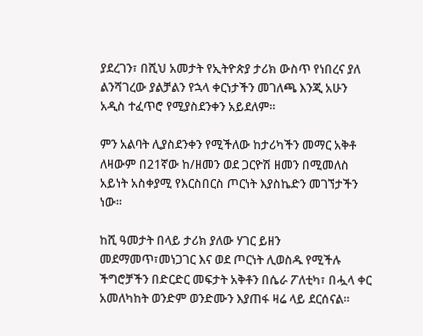ያደረገን፣ በሺህ አመታት የኢትዮጵያ ታሪክ ውስጥ የነበረና ያለ ልንሻገረው ያልቻልን የኋላ ቀርነታችን መገለጫ እንጂ አሁን አዲስ ተፈጥሮ የሚያስደንቀን አይደለም።

ምን አልባት ሊያስደንቀን የሚችለው ከታሪካችን መማር አቅቶ ለዛውም በ21ኛው ከ/ዘመን ወደ ጋርዮሽ ዘመን በሚመለስ አይነት አስቀያሚ የእርስበርስ ጦርነት እያስኬድን መገኘታችን ነው።

ከሺ ዓመታት በላይ ታሪክ ያለው ሃገር ይዘን መደማመጥ፣መነጋገር እና ወደ ጦርነት ሊወስዱ የሚችሉ ችግሮቻችን በድርድር መፍታት አቅቶን በሴራ ፖለቲካ፣ በሗላ ቀር አመለካከት ወንድም ወንድሙን እያጠፋ ዛሬ ላይ ደርሰናል።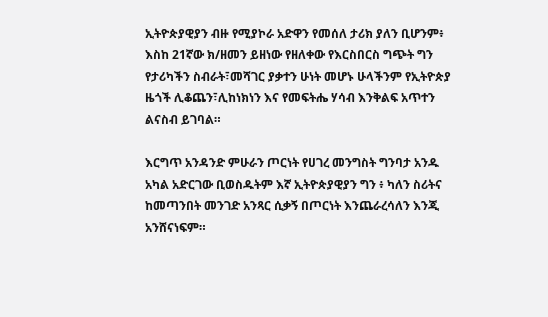ኢትዮጵያዊያን ብዙ የሚያኮራ አድዋን የመሰለ ታሪክ ያለን ቢሆንም፥ እስከ 21ኛው ክ/ዘመን ይዘነው የዘለቀው የእርስበርስ ግጭት ግን የታሪካችን ስብራት፣መሻገር ያቃተን ሁነት መሆኑ ሁላችንም የኢትዮጵያ ዜጎች ሊቆጨን፣ሊከነክነን እና የመፍትሔ ሃሳብ እንቅልፍ አጥተን ልናስብ ይገባል።

እርግጥ አንዳንድ ምሁራን ጦርነት የሀገረ መንግስት ግንባታ አንዱ አካል አድርገው ቢወስዱትም እኛ ኢትዮጵያዊያን ግን ፥ ካለን ስሪትና ከመጣንበት መንገድ አንጻር ሲቃኝ በጦርነት እንጨራረሳለን እንጂ አንሸናነፍም።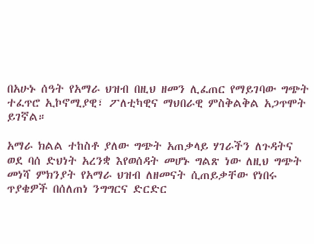በአሁኑ ሰዓት የአማራ ህዝብ በዚህ ዘመን ሊፈጠር የማይገባው ግጭት ተፈጥሮ ኢኮኖሚያዊ፣ ፖለቲካዊና ማህበራዊ ምስቅልቅል አጋጥሞት ይገኛል።

አማራ ክልል ተከስቶ ያለው ግጭት አጠቃላይ ሃገራችን ለጉዳትና ወደ ባሰ ድህነት አረንቋ እየወሰዳት መሆኑ ግልጽ ነው ለዚህ ግጭት መነሻ ምክንያት የአማራ ህዝብ ለዘመናት ሲጠይቃቸው የነበሩ ጥያቄዎች በሰለጠነ ንግግርና ድርድር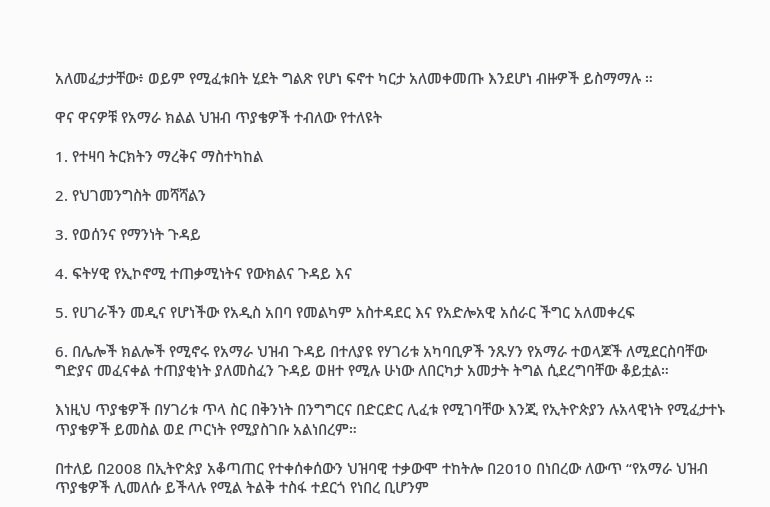አለመፈታታቸው፥ ወይም የሚፈቱበት ሂደት ግልጽ የሆነ ፍኖተ ካርታ አለመቀመጡ እንደሆነ ብዙዎች ይስማማሉ ።

ዋና ዋናዎቹ የአማራ ክልል ህዝብ ጥያቄዎች ተብለው የተለዩት

1. የተዛባ ትርክትን ማረቅና ማስተካከል

2. የህገመንግስት መሻሻልን

3. የወሰንና የማንነት ጉዳይ

4. ፍትሃዊ የኢኮኖሚ ተጠቃሚነትና የውክልና ጉዳይ እና

5. የሀገራችን መዲና የሆነችው የአዲስ አበባ የመልካም አስተዳደር እና የአድሎአዊ አሰራር ችግር አለመቀረፍ

6. በሌሎች ክልሎች የሚኖሩ የአማራ ህዝብ ጉዳይ በተለያዩ የሃገሪቱ አካባቢዎች ንጹሃን የአማራ ተወላጆች ለሚደርስባቸው ግድያና መፈናቀል ተጠያቂነት ያለመስፈን ጉዳይ ወዘተ የሚሉ ሁነው ለበርካታ አመታት ትግል ሲደረግባቸው ቆይቷል።

እነዚህ ጥያቄዎች በሃገሪቱ ጥላ ስር በቅንነት በንግግርና በድርድር ሊፈቱ የሚገባቸው እንጂ የኢትዮጵያን ሉአላዊነት የሚፈታተኑ ጥያቄዎች ይመስል ወደ ጦርነት የሚያስገቡ አልነበረም።

በተለይ በ2008 በኢትዮጵያ አቆጣጠር የተቀሰቀሰውን ህዝባዊ ተቃውሞ ተከትሎ በ2010 በነበረው ለውጥ “የአማራ ህዝብ ጥያቄዎች ሊመለሱ ይችላሉ የሚል ትልቅ ተስፋ ተደርጎ የነበረ ቢሆንም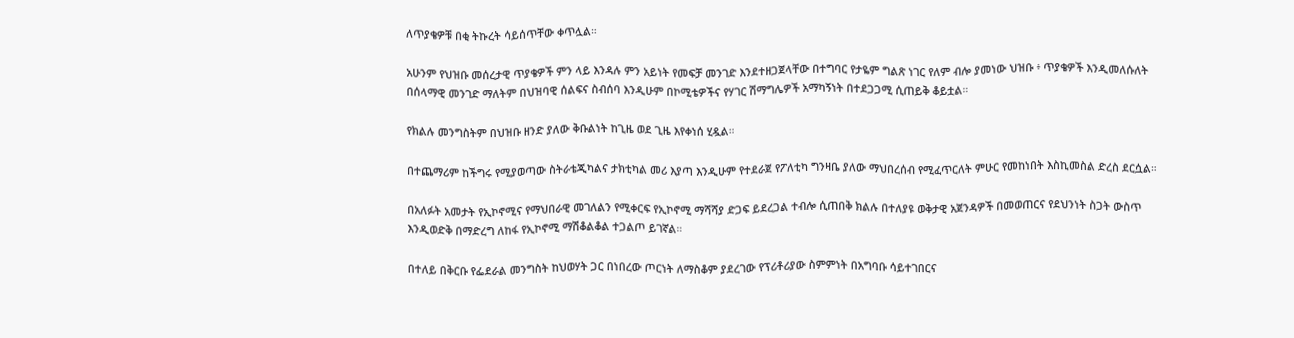ለጥያቄዎቹ በቂ ትኩረት ሳይሰጥቸው ቀጥሏል።

አሁንም የህዝቡ መሰረታዊ ጥያቄዎች ምን ላይ እንዳሉ ምን አይነት የመፍቻ መንገድ እንደተዘጋጀላቸው በተግባር የታዬም ግልጽ ነገር የለም ብሎ ያመነው ህዝቡ ፥ ጥያቄዎች እንዲመለሱለት በሰላማዊ መንገድ ማለትም በህዝባዊ ሰልፍና ስብሰባ እንዲሁም በኮሚቴዎችና የሃገር ሽማግሌዎች አማካኝነት በተደጋጋሚ ሲጠይቅ ቆይቷል።

የክልሉ መንግስትም በህዝቡ ዘንድ ያለው ቅቡልነት ከጊዜ ወደ ጊዜ እየቀነሰ ሂዷል።

በተጨማሪም ከችግሩ የሚያወጣው ስትራቴጂካልና ታክቲካል መሪ እያጣ እንዲሁም የተደራጀ የፖለቲካ ግንዛቤ ያለው ማህበረሰብ የሚፈጥርለት ምሁር የመከነበት እስኪመስል ድረስ ደርሷል።

በአለፉት አመታት የኢኮኖሚና የማህበራዊ መገለልን የሚቀርፍ የኢኮኖሚ ማሻሻያ ድጋፍ ይደረጋል ተብሎ ሲጠበቅ ክልሉ በተለያዩ ወቅታዊ አጀንዳዎች በመወጠርና የደህንነት ስጋት ውስጥ እንዲወድቅ በማድረግ ለከፋ የኢኮኖሚ ማሽቆልቆል ተጋልጦ ይገኛል።

በተለይ በቅርቡ የፌደራል መንግስት ከህወሃት ጋር በነበረው ጦርነት ለማስቆም ያደረገው የፕሪቶሪያው ስምምነት በአግባቡ ሳይተገበርና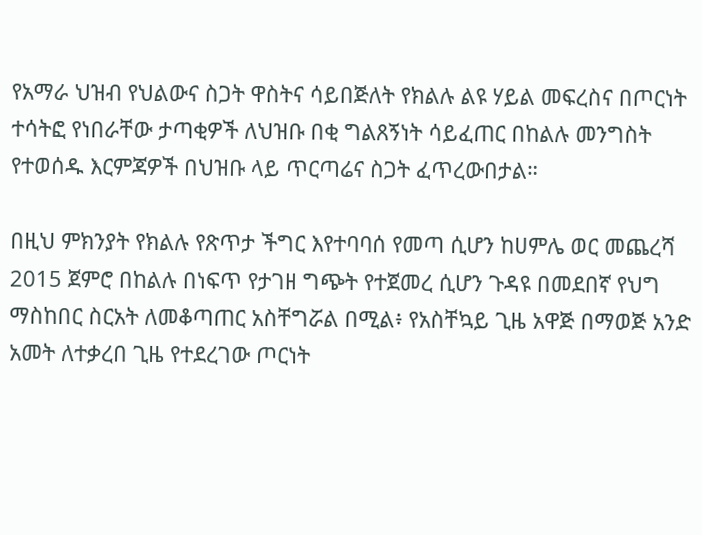የአማራ ህዝብ የህልውና ስጋት ዋስትና ሳይበጅለት የክልሉ ልዩ ሃይል መፍረስና በጦርነት ተሳትፎ የነበራቸው ታጣቂዎች ለህዝቡ በቂ ግልጸኝነት ሳይፈጠር በከልሉ መንግስት የተወሰዱ እርምጃዎች በህዝቡ ላይ ጥርጣሬና ስጋት ፈጥረውበታል።

በዚህ ምክንያት የክልሉ የጽጥታ ችግር እየተባባሰ የመጣ ሲሆን ከሀምሌ ወር መጨረሻ 2015 ጀምሮ በከልሉ በነፍጥ የታገዘ ግጭት የተጀመረ ሲሆን ጉዳዩ በመደበኛ የህግ ማስከበር ስርአት ለመቆጣጠር አስቸግሯል በሚል፥ የአስቸኳይ ጊዜ አዋጅ በማወጅ አንድ አመት ለተቃረበ ጊዜ የተደረገው ጦርነት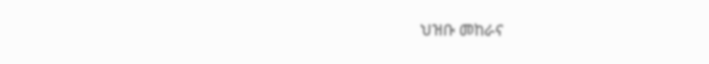ህዝቡ መከራና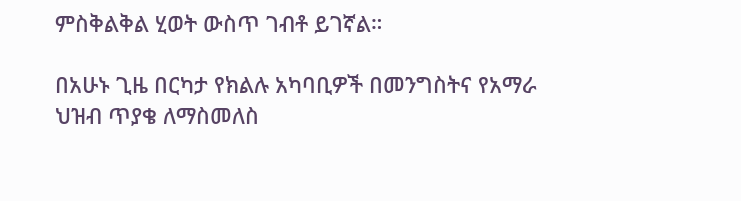ምስቅልቅል ሂወት ውስጥ ገብቶ ይገኛል።

በአሁኑ ጊዜ በርካታ የክልሉ አካባቢዎች በመንግስትና የአማራ ህዝብ ጥያቄ ለማስመለስ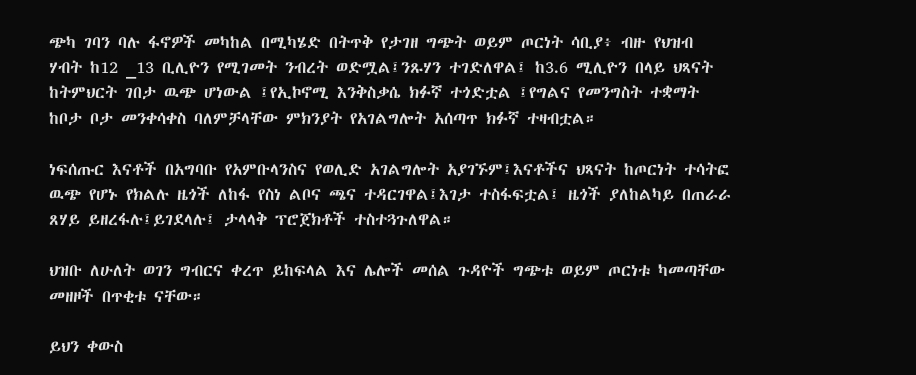ጭካ ገባን ባሉ ፋኖዎች መካከል በሚካሄድ በትጥቅ የታገዘ ግጭት ወይም ጦርነት ሳቢያ፥ ብዙ የህዝብ ሃብት ከ12 _13 ቢሊዮን የሚገመት ንብረት ወድሟል፤ንጹሃን ተገድለዋል፤ ከ3.6 ሚሊዮን በላይ ህጻናት ከትምህርት ገበታ ዉጭ ሆነውል ፤የኢኮኖሚ እንቅስቃሴ ክፉኛ ተጎድቷል ፤የግልና የመንግስት ተቋማት ከቦታ ቦታ መንቀሳቀስ ባለምቻላቸው ምክንያት የአገልግሎት አሰጣጥ ክፉኛ ተዛብቷል።

ነፍሰጡር እናቶች በአግባቡ የአምቡላንስና የወሊድ አገልግሎት አያገኙም፤እናቶችና ህጻናት ከጦርነት ተሳትፎ ዉጭ የሆኑ የክልሉ ዜጎች ለከፋ የስነ ልቦና ጫና ተዳርገዋል፤እገታ ተስፋፍቷል፤ ዜጎች ያለከልካይ በጠራራ ጸሃይ ይዘረፋሉ፤ይገደላሉ፤ ታላላቅ ፕሮጀክቶች ተስተጓጉለዋል።

ህዝቡ ለሁለት ወገን ግብርና ቀረጥ ይከፍላል እና ሌሎች መሰል ጉዳዮች ግጭቱ ወይም ጦርነቱ ካመጣቸው መዘዞች በጥቂቱ ናቸው።

ይህን ቀውስ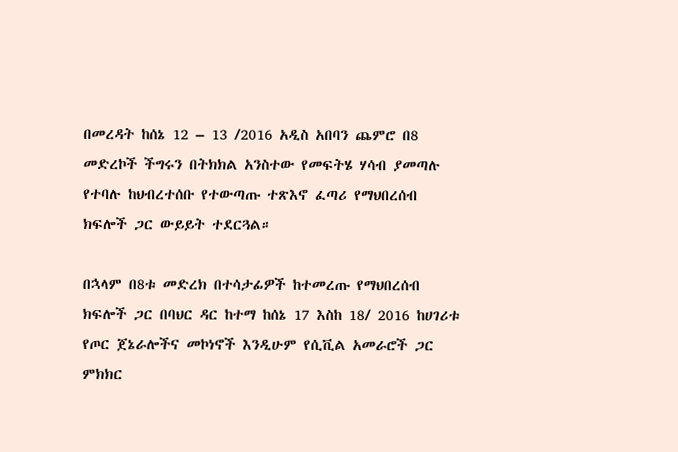በመረዳት ከሰኔ 12 – 13 /2016 አዲስ አበባን ጨምሮ በ8 መድረኮች ችግሩን በትክክል አንስተው የመፍትሄ ሃሳብ ያመጣሉ የተባሉ ከህብረተሰቡ የተውጣጡ ተጽእኖ ፈጣሪ የማህበረሰብ ክፍሎች ጋር ውይይት ተደርጓል።

በኋላም በ8ቱ መድረክ በተሳታፊዎች ከተመረጡ የማህበረሰብ ክፍሎች ጋር በባህር ዳር ከተማ ከሰኔ 17 እስከ 18/ 2016 ከሀገሪቱ የጦር ጀኔራሎችና መኮነኖች እንዲሁም የሲቪል አመራሮች ጋር ምክክር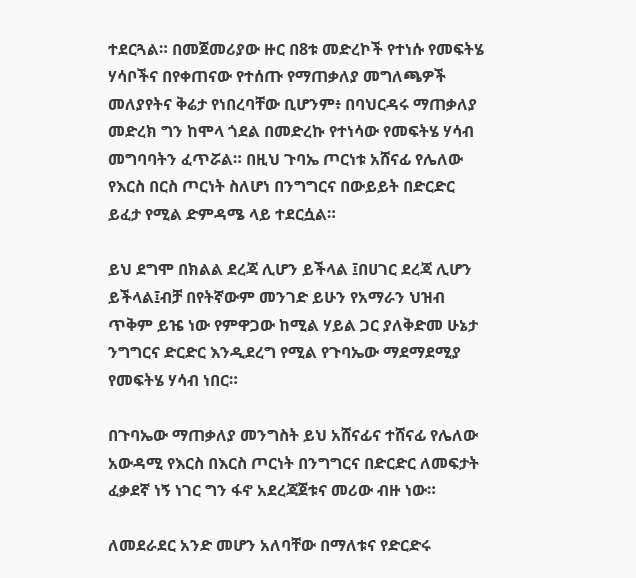ተደርጓል። በመጀመሪያው ዙር በ8ቱ መድረኮች የተነሱ የመፍትሄ ሃሳቦችና በየቀጠናው የተሰጡ የማጠቃለያ መግለጫዎች መለያየትና ቅሬታ የነበረባቸው ቢሆንም፥ በባህርዳሩ ማጠቃለያ መድረክ ግን ከሞላ ጎደል በመድረኩ የተነሳው የመፍትሄ ሃሳብ መግባባትን ፈጥሯል። በዚህ ጉባኤ ጦርነቱ አሸናፊ የሌለው የእርስ በርስ ጦርነት ስለሆነ በንግግርና በውይይት በድርድር ይፈታ የሚል ድምዳሜ ላይ ተደርሷል።

ይህ ደግሞ በክልል ደረጃ ሊሆን ይችላል ፤በሀገር ደረጃ ሊሆን ይችላል፤ብቻ በየትኛውም መንገድ ይሁን የአማራን ህዝብ ጥቅም ይዤ ነው የምዋጋው ከሚል ሃይል ጋር ያለቅድመ ሁኔታ ንግግርና ድርድር እንዲደረግ የሚል የጉባኤው ማደማደሚያ የመፍትሄ ሃሳብ ነበር።

በጉባኤው ማጠቃለያ መንግስት ይህ አሸናፊና ተሸናፊ የሌለው አውዳሚ የእርስ በእርስ ጦርነት በንግግርና በድርድር ለመፍታት ፈቃደኛ ነኝ ነገር ግን ፋኖ አደረጃጀቱና መሪው ብዙ ነው።

ለመደራደር አንድ መሆን አለባቸው በማለቱና የድርድሩ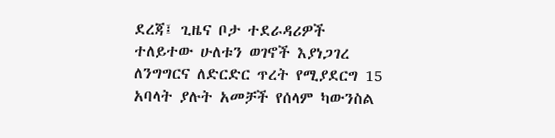ደረጃ፤ ጊዜና ቦታ ተደራዳሪዎች ተለይተው ሁለቱን ወገኖች እያነጋገረ ለንግግርና ለድርድር ጥረት የሚያደርግ 15 አባላት ያሉት አመቻች የሰላም ካውንስል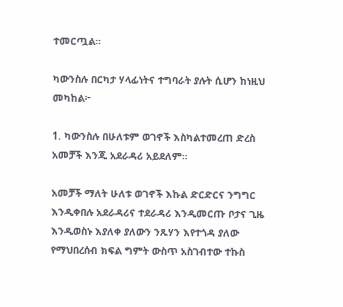ተመርጧል።

ካውንስሉ በርካታ ሃላፊነትና ተግባራት ያሉት ሲሆን ከነዚህ መካከል፦

1. ካውንስሉ በሁለቱም ወገኖች እስካልተመረጠ ድረስ አመቻች እንጂ አደራዳሪ አይደለም።

አመቻች ማለት ሁለቱ ወገኖች እኩል ድርድርና ንግግር እንዲቀበሉ አደራዳሪና ተደራዳሪ እንዲመርጡ ቦታና ጊዜ እንዲወስኑ እያለቀ ያለውን ንጹሃን እየተጎዳ ያለው የማህበረሰብ ክፍል ግምት ውስጥ አስገብተው ተኩስ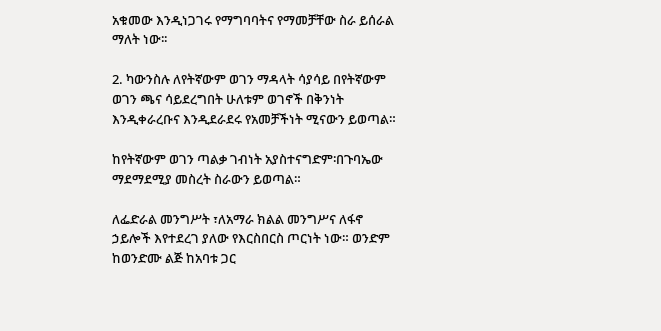አቁመው እንዲነጋገሩ የማግባባትና የማመቻቸው ስራ ይሰራል ማለት ነው፡፡

2. ካውንስሉ ለየትኛውም ወገን ማዳላት ሳያሳይ በየትኛውም ወገን ጫና ሳይደረግበት ሁለቱም ወገኖች በቅንነት እንዲቀራረቡና እንዲደራደሩ የአመቻችነት ሚናውን ይወጣል።

ከየትኛውም ወገን ጣልቃ ገብነት አያስተናግድም፡በጉባኤው ማደማደሚያ መስረት ስራውን ይወጣል።

ለፌድራል መንግሥት ፣ለአማራ ክልል መንግሥና ለፋኖ ኃይሎች እየተደረገ ያለው የእርስበርስ ጦርነት ነው። ወንድም ከወንድሙ ልጅ ከአባቱ ጋር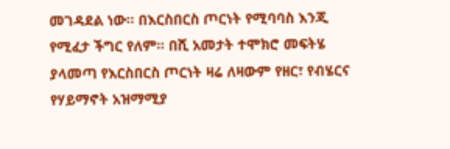መገዳደል ነው። በእርስበርስ ጦርነት የሚባባስ እንጂ የሚፈታ ችግር የለም። በሺ አመታት ተሞክሮ መፍትሄ ያላመጣ የእርስበርስ ጦርነት ዛሬ ለዛውም የዘር፣ የብሄርና የሃይማኖት አዝማሚያ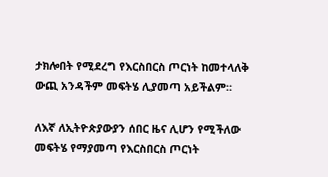ታክሎበት የሚደረግ የእርስበርስ ጦርነት ከመተላለቅ ውጪ አንዳችም መፍትሄ ሊያመጣ አይችልም።

ለእኛ ለኢትዮጵያውያን ሰበር ዜና ሊሆን የሚችለው መፍትሄ የማያመጣ የእርስበርስ ጦርነት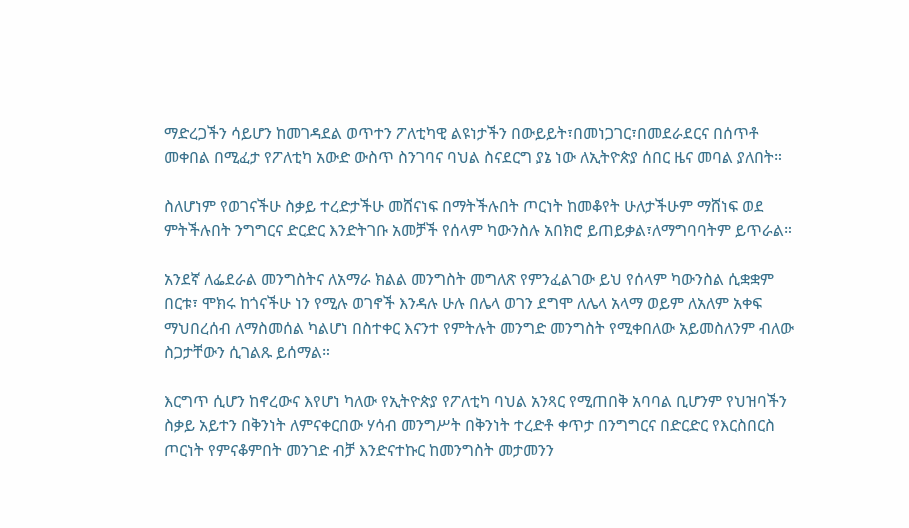ማድረጋችን ሳይሆን ከመገዳደል ወጥተን ፖለቲካዊ ልዩነታችን በውይይት፣በመነጋገር፣በመደራደርና በሰጥቶ መቀበል በሚፈታ የፖለቲካ አውድ ውስጥ ስንገባና ባህል ስናደርግ ያኔ ነው ለኢትዮጵያ ሰበር ዜና መባል ያለበት።

ስለሆነም የወገናችሁ ስቃይ ተረድታችሁ መሸናነፍ በማትችሉበት ጦርነት ከመቆየት ሁለታችሁም ማሸነፍ ወደ ምትችሉበት ንግግርና ድርድር እንድትገቡ አመቻች የሰላም ካውንስሉ አበክሮ ይጠይቃል፣ለማግባባትም ይጥራል።

አንደኛ ለፌደራል መንግስትና ለአማራ ክልል መንግስት መግለጽ የምንፈልገው ይህ የሰላም ካውንስል ሲቋቋም በርቱ፣ ሞክሩ ከጎናችሁ ነን የሚሉ ወገኖች እንዳሉ ሁሉ በሌላ ወገን ደግሞ ለሌላ አላማ ወይም ለአለም አቀፍ ማህበረሰብ ለማስመሰል ካልሆነ በስተቀር እናንተ የምትሉት መንግድ መንግስት የሚቀበለው አይመስለንም ብለው ስጋታቸውን ሲገልጹ ይሰማል።

እርግጥ ሲሆን ከኖረውና እየሆነ ካለው የኢትዮጵያ የፖለቲካ ባህል አንጻር የሚጠበቅ አባባል ቢሆንም የህዝባችን ስቃይ አይተን በቅንነት ለምናቀርበው ሃሳብ መንግሥት በቅንነት ተረድቶ ቀጥታ በንግግርና በድርድር የእርስበርስ ጦርነት የምናቆምበት መንገድ ብቻ እንድናተኩር ከመንግስት መታመንን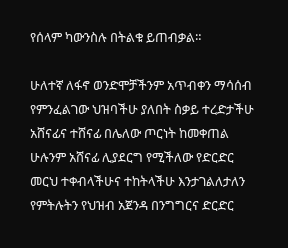የሰላም ካውንስሉ በትልቁ ይጠብቃል።

ሁለተኛ ለፋኖ ወንድሞቻችንም አጥብቀን ማሳሰብ የምንፈልገው ህዝባችሁ ያለበት ስቃይ ተረድታችሁ አሸናፊና ተሸናፊ በሌለው ጦርነት ከመቀጠል ሁሉንም አሸናፊ ሊያደርግ የሚችለው የድርድር መርህ ተቀብላችሁና ተከትላችሁ እንታገልለታለን የምትሉትን የህዝብ አጀንዳ በንግግርና ድርድር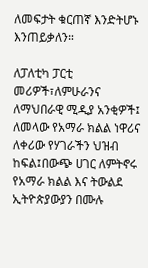ለመፍታት ቁርጠኛ እንድትሆኑ እንጠይቃለን።

ለፓለቲካ ፓርቲ መሪዎች፣ለምሁራንና ለማህበራዊ ሚዲያ አንቂዎች፤ ለመላው የአማራ ክልል ነዋሪና ለቀሪው የሃገራችን ህዝብ ከፍል፤በውጭ ሀገር ለምትኖሩ የአማራ ክልል እና ትውልደ ኢትዮጵያውያን በሙሉ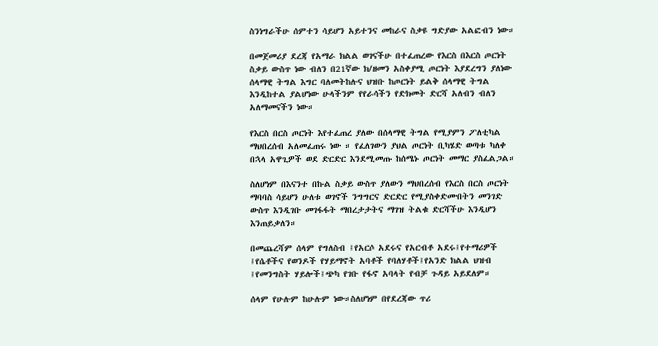ስንነግራችሁ ሰምተን ሳይሆን አይተንና መከራና ስቃዩ ግድያው አልፎብን ነው።

በመጀመሪያ ደረጃ የአማራ ክልል ወገናችሁ በተፈጠረው የእርስ በእርስ ጦርነት ስቃይ ውስጥ ነው ብለን በ21ኛው ክ/ዘመን አስቀያሚ ጦርነት እያደረግን ያለነው ሰላማዊ ትግል እግር ባለመትከሉና ህዝቡ ከጦርነት ይልቅ ሰላማዊ ትግል እንዲከተል ያልሆነው ሁላችንም የየራሳችን የድክመት ድርሻ አለብን ብለን አለማመናችን ነው።

የእርስ በርስ ጦርነት እየተፈጠረ ያለው በሰላማዊ ትግል የሚያምን ፖለቲካል ማህበረሰብ አለመፈጠሩ ነው ። የፈለገውን ያህል ጦርነት ቢካሄድ ወጣቱ ካለቀ በኋላ አዋጊዎች ወደ ድርድር እንደሚመጡ ከሰሜኑ ጦርነት መማር ያስፈልጋል።

ስለሆነም በእናንተ በኩል ስቃይ ውስጥ ያለውን ማህበረሰብ የእርስ በርስ ጦርነት ማባባስ ሳይሆን ሁለቱ ወገኖች ንግግርና ድርድር የሚያስቀድሙበትን መንገድ ውስጥ እንዲገቡ መገፋፋት ማበረታታትና ማገዝ ትልቁ ድርሻችሁ እንዲሆን እንጠይቃለን።

በመጨረሻም ሰላም የግለስብ ፤የአርሶ አደሩና የአርብቶ አደሩ፤የተማሪዎች ፤የሴቶችና የወንዶች የሃይማኖት አባቶች የባለሃቶች፤የአንድ ክልል ህዝብ ፤የመንግስት ሃይሎች፤ጭካ የገቡ የፋኖ አባላት የብቻ ጉዳይ አይደለም።

ሰላም የሁሉም ከሁሉም ነው።ስለሆነም በየደረጃው ጥሪ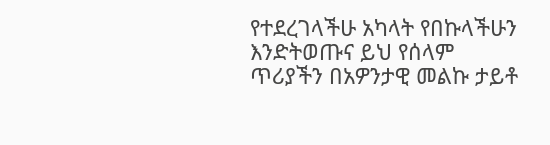የተደረገላችሁ አካላት የበኩላችሁን እንድትወጡና ይህ የሰላም ጥሪያችን በአዎንታዊ መልኩ ታይቶ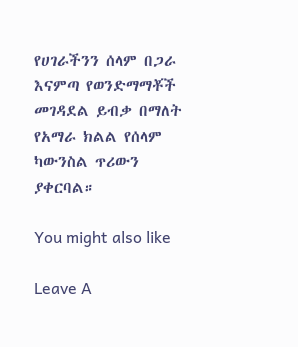የሀገራችንን ሰላም በጋራ እናምጣ የወንድማማቾች መገዳደል ይብቃ በማለት የአማራ ክልል የሰላም ካውንስል ጥሪውን ያቀርባል።

You might also like

Leave A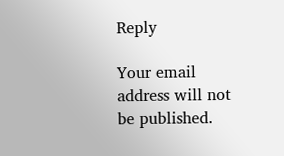Reply

Your email address will not be published.